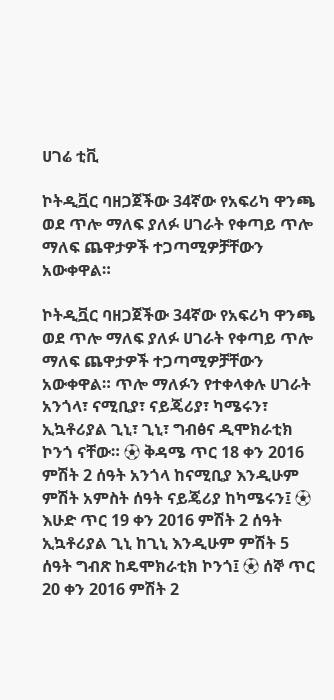ሀገሬ ቲቪ

ኮትዲቯር ባዘጋጀችው 34ኛው የአፍሪካ ዋንጫ ወደ ጥሎ ማለፍ ያለፉ ሀገራት የቀጣይ ጥሎ ማለፍ ጨዋታዎች ተጋጣሚዎቻቸውን አውቀዋል።

ኮትዲቯር ባዘጋጀችው 34ኛው የአፍሪካ ዋንጫ ወደ ጥሎ ማለፍ ያለፉ ሀገራት የቀጣይ ጥሎ ማለፍ ጨዋታዎች ተጋጣሚዎቻቸውን አውቀዋል። ጥሎ ማለፉን የተቀላቀሉ ሀገራት አንጎላ፣ ናሚቢያ፣ ናይጄሪያ፣ ካሜሩን፣ ኢኳቶሪያል ጊኒ፣ ጊኒ፣ ግብፅና ዲሞክራቲክ ኮንጎ ናቸው። ⚽ ቅዳሜ ጥር 18 ቀን 2016 ምሽት 2 ሰዓት አንጎላ ከናሚቢያ እንዲሁም ምሽት አምስት ሰዓት ናይጄሪያ ከካሜሩን፤ ⚽ እሁድ ጥር 19 ቀን 2016 ምሽት 2 ሰዓት ኢኳቶሪያል ጊኒ ከጊኒ እንዲሁም ምሽት 5 ሰዓት ግብጽ ከዴሞክራቲክ ኮንጎ፤ ⚽ ሰኞ ጥር 20 ቀን 2016 ምሽት 2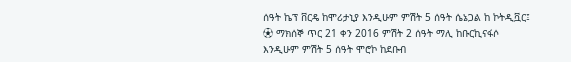ሰዓት ኬፕ ቨርዴ ከሞሪታኒያ እንዲሁም ምሽት 5 ሰዓት ሴኔጋል ከ ኮትዲቯር፤ ⚽ ማክሰኞ ጥር 21 ቀን 2016 ምሽት 2 ሰዓት ማሊ ከቡርኪናፋሶ እንዲሁም ምሽት 5 ሰዓት ሞሮኮ ከደቡብ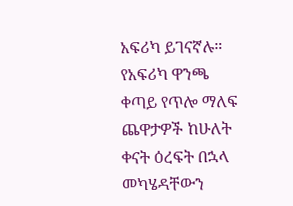አፍሪካ ይገናኛሉ። የአፍሪካ ዋንጫ ቀጣይ የጥሎ ማለፍ ጨዋታዎች ከሁለት ቀናት ዕረፍት በኋላ መካሄዳቸውን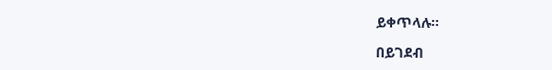ይቀጥላሉ።

በይገደብ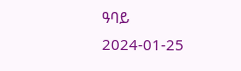ዓባይ
2024-01-25